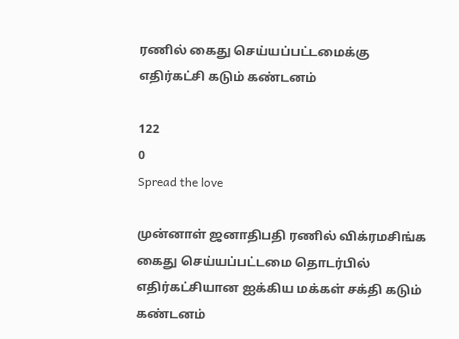ரணில் கைது செய்யப்பட்டமைக்கு எதிர்கட்சி கடும் கண்டனம்

122
0
Spread the love

முன்னாள் ஜனாதிபதி ரணில் விக்ரமசிங்க கைது செய்யப்பட்டமை தொடர்பில் எதிர்கட்சியான ஐக்கிய மக்கள் சக்தி கடும் கண்டனம்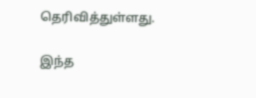தெரிவித்துள்ளது.

இந்த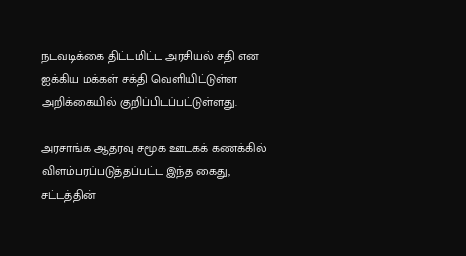நடவடிக்கை திட்டமிட்ட அரசியல் சதி என ஐக்கிய மக்கள் சக்தி வெளியிட்டுள்ள அறிக்கையில் குறிப்பிடப்பட்டுள்ளது.

அரசாங்க ஆதரவு சமூக ஊடகக் கணக்கில் விளம்பரப்படுத்தப்பட்ட இந்த கைது, சட்டத்தின்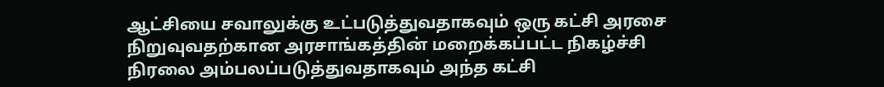ஆட்சியை சவாலுக்கு உட்படுத்துவதாகவும் ஒரு கட்சி அரசை நிறுவுவதற்கான அரசாங்கத்தின் மறைக்கப்பட்ட நிகழ்ச்சி நிரலை அம்பலப்படுத்துவதாகவும் அந்த கட்சி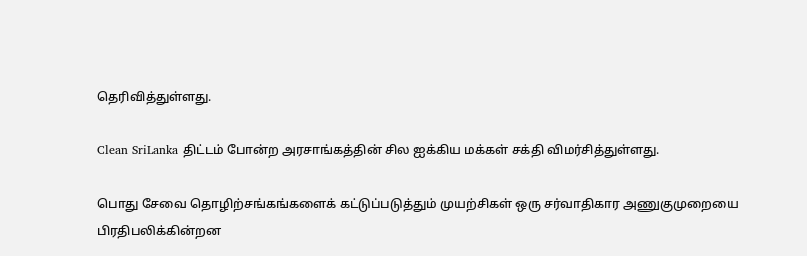தெரிவித்துள்ளது.

Clean SriLanka திட்டம் போன்ற அரசாங்கத்தின் சில ஐக்கிய மக்கள் சக்தி விமர்சித்துள்ளது.

பொது சேவை தொழிற்சங்கங்களைக் கட்டுப்படுத்தும் முயற்சிகள் ஒரு சர்வாதிகார அணுகுமுறையை பிரதிபலிக்கின்றன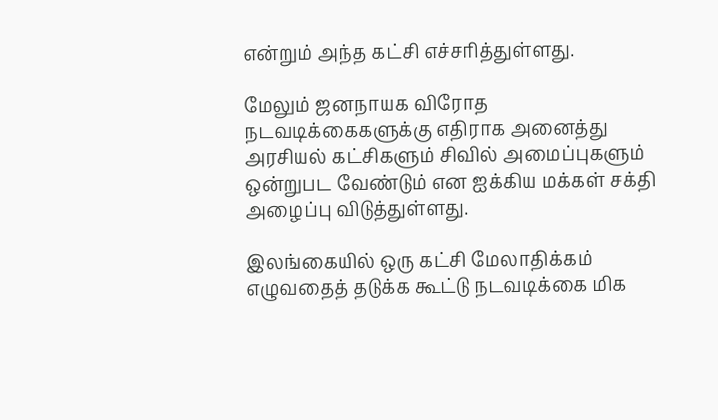என்றும் அந்த கட்சி எச்சரித்துள்ளது.

மேலும் ஜனநாயக விரோத நடவடிக்கைகளுக்கு எதிராக அனைத்து அரசியல் கட்சிகளும் சிவில் அமைப்புகளும் ஒன்றுபட வேண்டும் என ஐக்கிய மக்கள் சக்தி அழைப்பு விடுத்துள்ளது.

இலங்கையில் ஒரு கட்சி மேலாதிக்கம் எழுவதைத் தடுக்க கூட்டு நடவடிக்கை மிக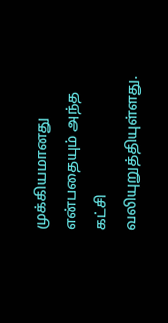முக்கியமானது என்பதையும் அந்த கட்சி வலியுறுத்தியுள்ளது.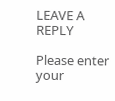LEAVE A REPLY

Please enter your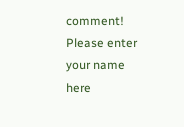comment!
Please enter your name here